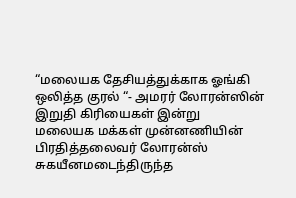“மலையக தேசியத்துக்காக ஓங்கி ஒலித்த குரல் “- அமரர் லோரன்ஸின் இறுதி கிரியைகள் இன்று
மலையக மக்கள் முன்னணியின் பிரதித்தலைவர் லோரன்ஸ் சுகயீனமடைந்திருந்த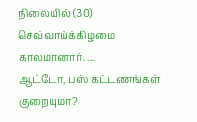நிலையில் (30) செவ்வாய்க்கிழமை காலமானார். ...
ஆட்டோ, பஸ் கட்டணங்கள் குறையுமா?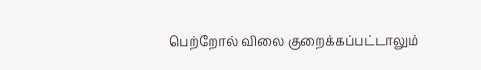பெற்றோல் விலை குறைக்கப்பட்டாலும்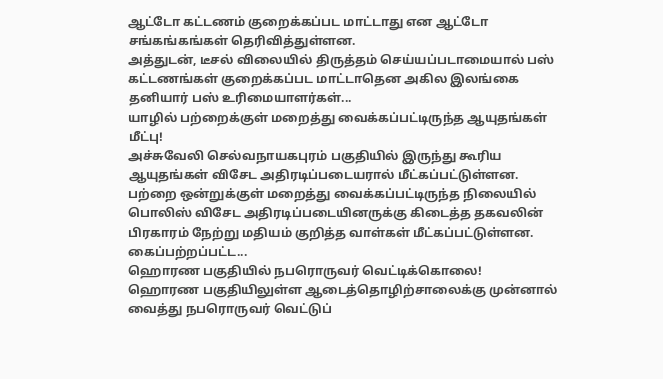ஆட்டோ கட்டணம் குறைக்கப்பட மாட்டாது என ஆட்டோ சங்கங்கங்கள் தெரிவித்துள்ளன.
அத்துடன், டீசல் விலையில் திருத்தம் செய்யப்படாமையால் பஸ் கட்டணங்கள் குறைக்கப்பட மாட்டாதென அகில இலங்கை தனியார் பஸ் உரிமையாளர்கள்...
யாழில் பற்றைக்குள் மறைத்து வைக்கப்பட்டிருந்த ஆயுதங்கள் மீட்பு!
அச்சுவேலி செல்வநாயகபுரம் பகுதியில் இருந்து கூரிய ஆயுதங்கள் விசேட அதிரடிப்படையரால் மீட்கப்பட்டுள்ளன.
பற்றை ஒன்றுக்குள் மறைத்து வைக்கப்பட்டிருந்த நிலையில் பொலிஸ் விசேட அதிரடிப்படையினருக்கு கிடைத்த தகவலின் பிரகாரம் நேற்று மதியம் குறித்த வாள்கள் மீட்கப்பட்டுள்ளன.
கைப்பற்றப்பட்ட...
ஹொரண பகுதியில் நபரொருவர் வெட்டிக்கொலை!
ஹொரண பகுதியிலுள்ள ஆடைத்தொழிற்சாலைக்கு முன்னால் வைத்து நபரொருவர் வெட்டுப்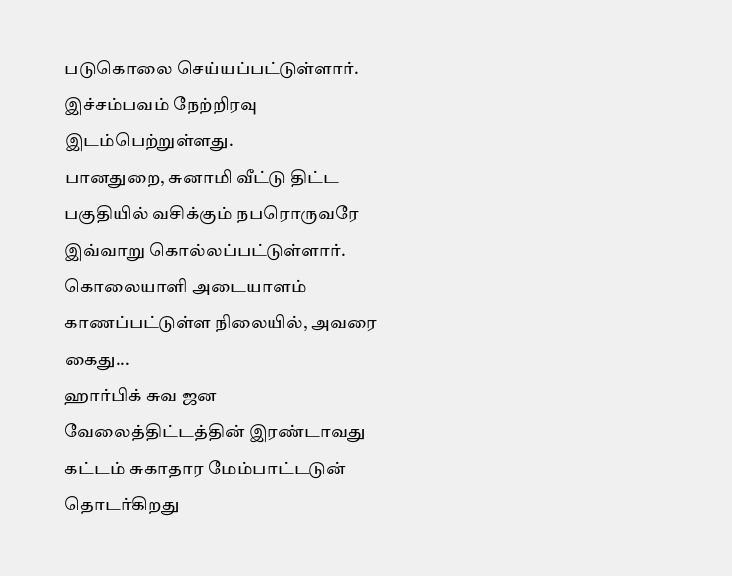படுகொலை செய்யப்பட்டுள்ளார்.
இச்சம்பவம் நேற்றிரவு இடம்பெற்றுள்ளது.
பானதுறை, சுனாமி வீட்டு திட்ட பகுதியில் வசிக்கும் நபரொருவரே இவ்வாறு கொல்லப்பட்டுள்ளார்.
கொலையாளி அடையாளம் காணப்பட்டுள்ள நிலையில், அவரை கைது...
ஹார்பிக் சுவ ஜன வேலைத்திட்டத்தின் இரண்டாவது கட்டம் சுகாதார மேம்பாட்டடுன் தொடர்கிறது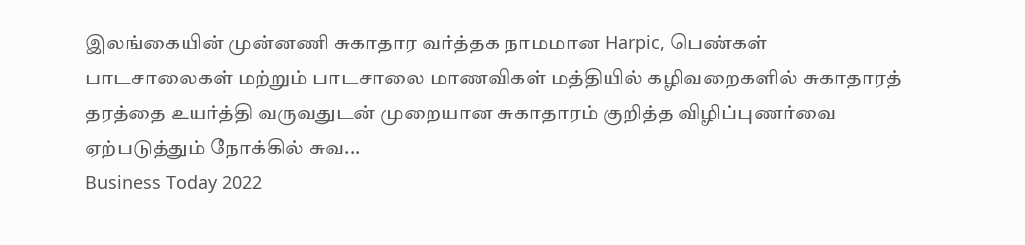இலங்கையின் முன்னணி சுகாதார வர்த்தக நாமமான Harpic, பெண்கள் பாடசாலைகள் மற்றும் பாடசாலை மாணவிகள் மத்தியில் கழிவறைகளில் சுகாதாரத் தரத்தை உயர்த்தி வருவதுடன் முறையான சுகாதாரம் குறித்த விழிப்புணர்வை ஏற்படுத்தும் நோக்கில் சுவ...
Business Today 2022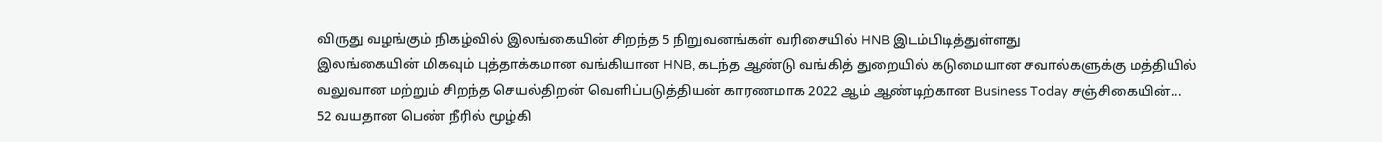விருது வழங்கும் நிகழ்வில் இலங்கையின் சிறந்த 5 நிறுவனங்கள் வரிசையில் HNB இடம்பிடித்துள்ளது
இலங்கையின் மிகவும் புத்தாக்கமான வங்கியான HNB, கடந்த ஆண்டு வங்கித் துறையில் கடுமையான சவால்களுக்கு மத்தியில் வலுவான மற்றும் சிறந்த செயல்திறன் வெளிப்படுத்தியன் காரணமாக 2022 ஆம் ஆண்டிற்கான Business Today சஞ்சிகையின்...
52 வயதான பெண் நீரில் மூழ்கி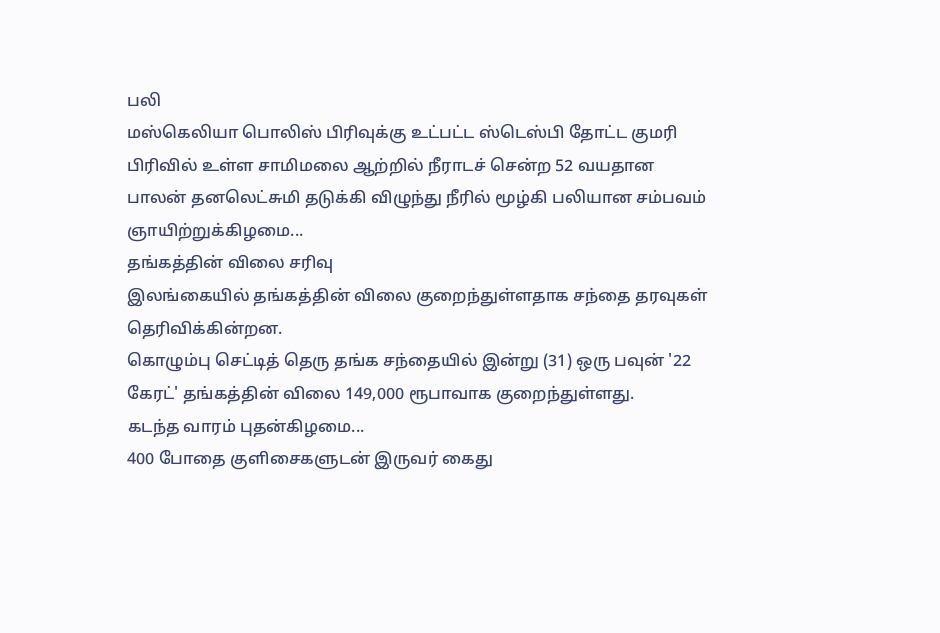பலி
மஸ்கெலியா பொலிஸ் பிரிவுக்கு உட்பட்ட ஸ்டெஸ்பி தோட்ட குமரி பிரிவில் உள்ள சாமிமலை ஆற்றில் நீராடச் சென்ற 52 வயதான பாலன் தனலெட்சுமி தடுக்கி விழுந்து நீரில் மூழ்கி பலியான சம்பவம் ஞாயிற்றுக்கிழமை...
தங்கத்தின் விலை சரிவு
இலங்கையில் தங்கத்தின் விலை குறைந்துள்ளதாக சந்தை தரவுகள் தெரிவிக்கின்றன.
கொழும்பு செட்டித் தெரு தங்க சந்தையில் இன்று (31) ஒரு பவுன் '22 கேரட்' தங்கத்தின் விலை 149,000 ரூபாவாக குறைந்துள்ளது.
கடந்த வாரம் புதன்கிழமை...
400 போதை குளிசைகளுடன் இருவர் கைது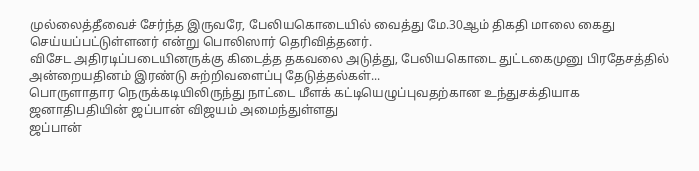முல்லைத்தீவைச் சேர்ந்த இருவரே, பேலியகொடையில் வைத்து மே.30ஆம் திகதி மாலை கைது செய்யப்பட்டுள்ளனர் என்று பொலிஸார் தெரிவித்தனர்.
விசேட அதிரடிப்படையினருக்கு கிடைத்த தகவலை அடுத்து, பேலியகொடை துட்டகைமுனு பிரதேசத்தில் அன்றையதினம் இரண்டு சுற்றிவளைப்பு தேடுத்தல்கள்...
பொருளாதார நெருக்கடியிலிருந்து நாட்டை மீளக் கட்டியெழுப்புவதற்கான உந்துசக்தியாக ஜனாதிபதியின் ஜப்பான் விஜயம் அமைந்துள்ளது
ஜப்பான்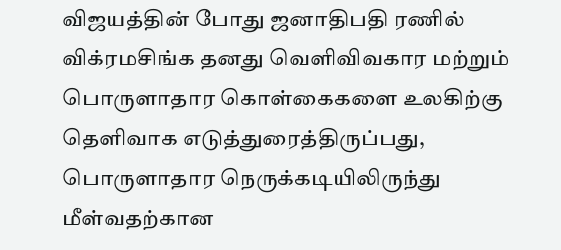விஜயத்தின் போது ஜனாதிபதி ரணில் விக்ரமசிங்க தனது வெளிவிவகார மற்றும் பொருளாதார கொள்கைகளை உலகிற்கு தெளிவாக எடுத்துரைத்திருப்பது, பொருளாதார நெருக்கடியிலிருந்து மீள்வதற்கான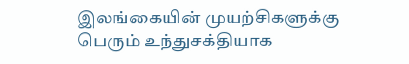இலங்கையின் முயற்சிகளுக்கு பெரும் உந்துசக்தியாக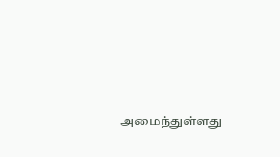அமைந்துள்ளது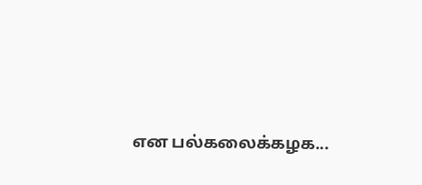என பல்கலைக்கழக...